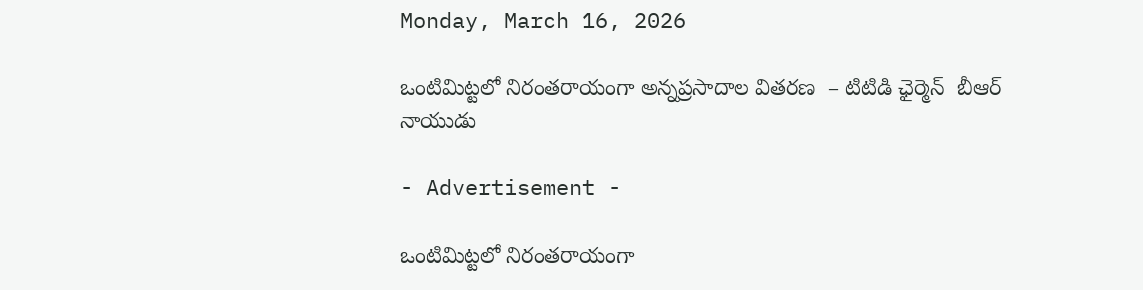Monday, March 16, 2026

ఒంటిమిట్టలో నిరంతరాయంగా అన్నప్రసాదాల వితరణ  – టిటిడి ఛైర్మెన్  బీఆర్ నాయుడు

- Advertisement -

ఒంటిమిట్టలో నిరంతరాయంగా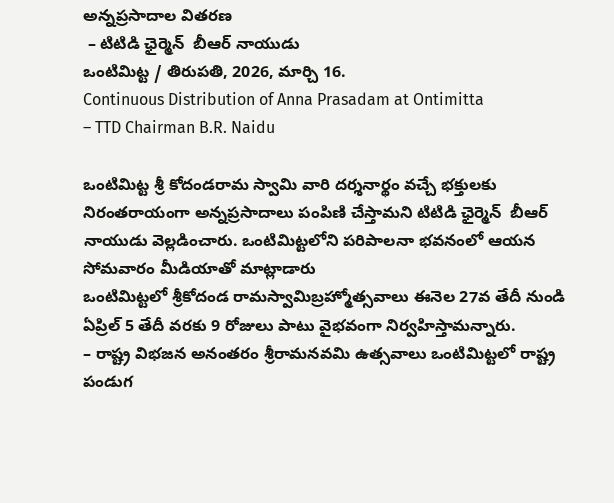అన్నప్రసాదాల వితరణ
 – టిటిడి ఛైర్మెన్  బీఆర్ నాయుడు
ఒంటిమిట్ట / తిరుపతి, 2026, మార్చి 16.
Continuous Distribution of Anna Prasadam at Ontimitta
– TTD Chairman B.R. Naidu

ఒంటిమిట్ట శ్రీ కోదండరామ స్వామి వారి దర్శనార్థం వచ్చే భక్తులకు నిరంతరాయంగా అన్నప్రసాదాలు పంపిణి చేస్తామని టిటిడి ఛైర్మెన్  బీఆర్ నాయుడు వెల్లడించారు. ఒంటిమిట్టలోని పరిపాలనా భవనంలో ఆయన సోమవారం మీడియాతో మాట్లాడారు
ఒంటిమిట్టలో శ్రీకోదండ రామస్వామిబ్రహ్మోత్సవాలు ఈనెల 27వ తేదీ నుండి ఏప్రిల్ 5 తేదీ వరకు 9 రోజులు పాటు వైభవంగా నిర్వహిస్తామన్నారు.
– రాష్ట్ర విభజన అనంతరం శ్రీరామనవమి ఉత్సవాలు ఒంటిమిట్టలో రాష్ట్ర పండుగ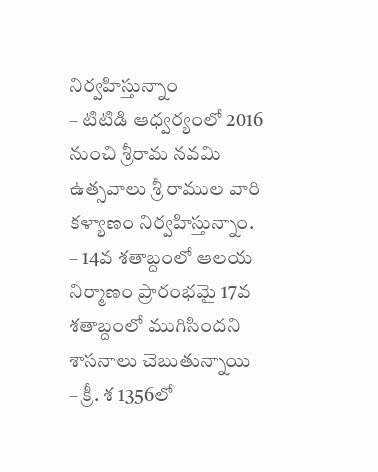నిర్వహిస్తున్నాం
– టిటిడి ఆధ్వర్యంలో 2016 నుంచి శ్రీరామ నవమి ఉత్సవాలు శ్రీ రాముల వారి కళ్యాణం నిర్వహిస్తున్నాం.
– 14వ శతాబ్దంలో ఆలయ నిర్మాణం ప్రారంభమై 17వ శతాబ్దంలో ముగిసిందని శాసనాలు చెబుతున్నాయి
– క్రీ. శ 1356లో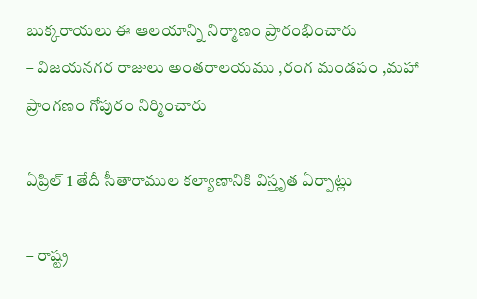బుక్కరాయలు ఈ ఆలయాన్ని నిర్మాణం ప్రారంభించారు
– విజయనగర రాజులు అంతరాలయము ,రంగ మండపం ,మహా ప్రాంగణం గోపురం నిర్మించారు

ఏప్రిల్ 1 తేదీ సీతారాముల కల్యాణానికి విస్తృత ఏర్పాట్లు

– రాష్ట్ర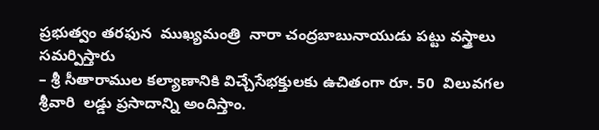ప్రభుత్వం తరఫున  ముఖ్యమంత్రి  నారా చంద్రబాబునాయుడు పట్టు వస్త్రాలు సమర్పిస్తారు
– శ్రీ సీతారాముల కల్యాణానికి విచ్చేసేభక్తులకు ఉచితంగా రూ. 50  విలువగల శ్రీవారి  లడ్డు ప్రసాదాన్ని అందిస్తాం.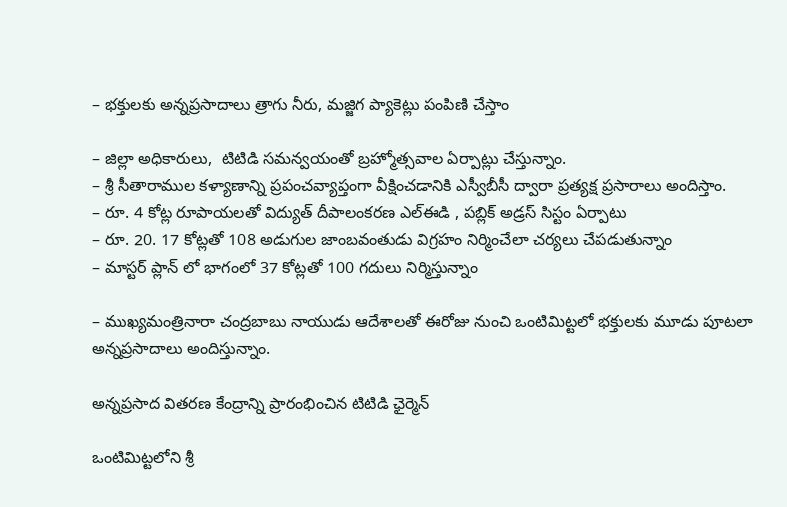– భక్తులకు అన్నప్రసాదాలు త్రాగు నీరు, మజ్జిగ ప్యాకెట్లు పంపిణి చేస్తాం

– జిల్లా అధికారులు,  టిటిడి సమన్వయంతో బ్రహ్మోత్సవాల ఏర్పాట్లు చేస్తున్నాం.
– శ్రీ సీతారాముల కళ్యాణాన్ని ప్రపంచవ్యాప్తంగా వీక్షించడానికి ఎస్వీబీసీ ద్వారా ప్రత్యక్ష ప్రసారాలు అందిస్తాం.
– రూ. 4 కోట్ల రూపాయలతో విద్యుత్ దీపాలంకరణ ఎల్ఈడి , పబ్లిక్ అడ్రస్ సిస్టం ఏర్పాటు
– రూ. 20. 17 కోట్లతో 108 అడుగుల జాంబవంతుడు విగ్రహం నిర్మించేలా చర్యలు చేపడుతున్నాం
– మాస్టర్ ప్లాన్ లో భాగంలో 37 కోట్లతో 100 గదులు నిర్మిస్తున్నాం

– ముఖ్యమంత్రినారా చంద్రబాబు నాయుడు ఆదేశాలతో ఈరోజు నుంచి ఒంటిమిట్టలో భక్తులకు మూడు పూటలా అన్నప్రసాదాలు అందిస్తున్నాం.

అన్నప్రసాద వితరణ కేంద్రాన్ని ప్రారంభించిన టిటిడి ఛైర్మెన్

ఒంటిమిట్టలోని శ్రీ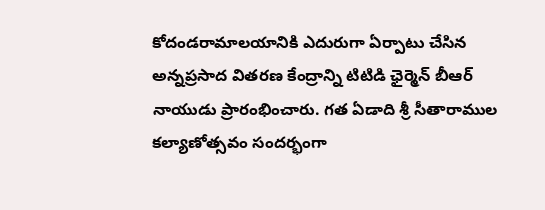కోదండరామాలయానికి ఎదురుగా ఏర్పాటు చేసిన అన్నప్రసాద వితరణ కేంద్రాన్ని టిటిడి ఛైర్మెన్ బీఆర్ నాయుడు ప్రారంభించారు. గత ఏడాది శ్రీ సీతారాముల కల్యాణోత్సవం సందర్భంగా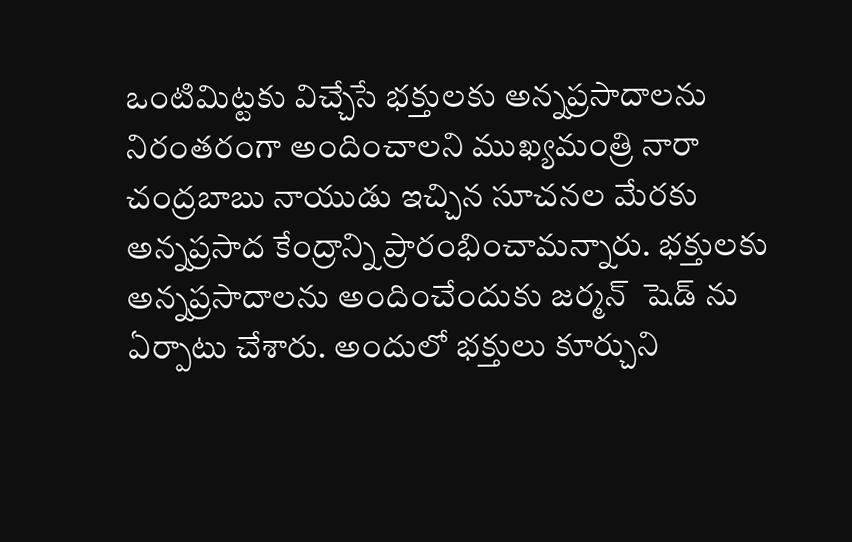ఒంటిమిట్టకు విచ్చేసే భక్తులకు అన్నప్రసాదాలను నిరంతరంగా అందించాలని ముఖ్యమంత్రి నారా చంద్రబాబు నాయుడు ఇచ్చిన సూచనల మేరకు అన్నప్రసాద కేంద్రాన్ని ప్రారంభించామన్నారు. భక్తులకు అన్నప్రసాదాలను అందించేందుకు జర్మన్  షెడ్ ను ఏర్పాటు చేశారు. అందులో భక్తులు కూర్చుని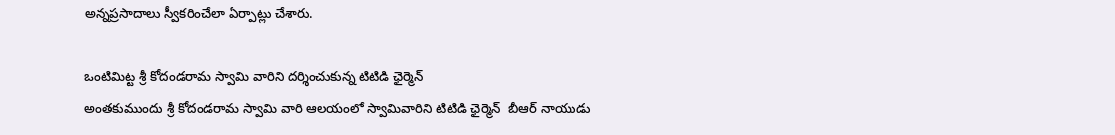అన్నప్రసాదాలు స్వీకరించేలా ఏర్పాట్లు చేశారు.

ఒంటిమిట్ట శ్రీ కోదండరామ స్వామి వారిని దర్శించుకున్న టిటిడి ఛైర్మెన్
అంతకుముందు శ్రీ కోదండరామ స్వామి వారి ఆలయంలో స్వామివారిని టిటిడి ఛైర్మెన్  బీఆర్ నాయుడు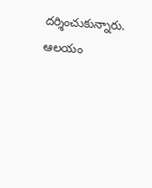దర్శించుకున్నారు. ఆలయం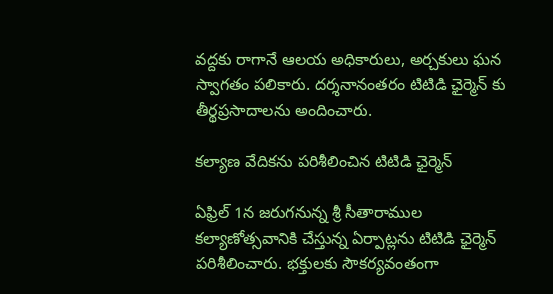వద్దకు రాగానే ఆలయ అధికారులు, అర్చకులు ఘన  స్వాగతం పలికారు. దర్శనానంతరం టిటిడి ఛైర్మెన్ కు తీర్థప్రసాదాలను అందించారు.

కల్యాణ వేదికను పరిశీలించిన టిటిడి ఛైర్మెన్

ఏఫ్రిల్ 1న జరుగనున్న శ్రీ సీతారాముల కల్యాణోత్సవానికి చేస్తున్న ఏర్పాట్లను టిటిడి ఛైర్మెన్ పరిశీలించారు. భక్తులకు సౌకర్యవంతంగా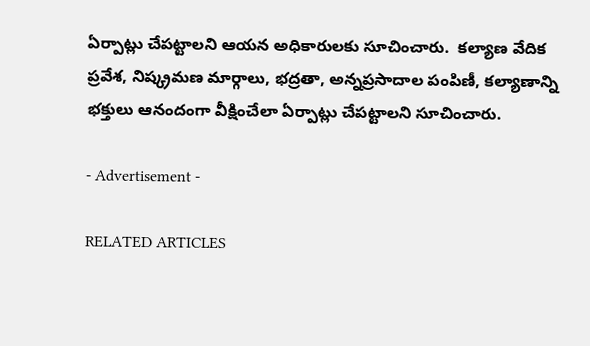ఏర్పాట్లు చేపట్టాలని ఆయన అధికారులకు సూచించారు.  కల్యాణ వేదిక ప్రవేశ, నిష్క్రమణ మార్గాలు, భద్రతా, అన్నప్రసాదాల పంపిణీ, కల్యాణాన్ని భక్తులు ఆనందంగా వీక్షించేలా ఏర్పాట్లు చేపట్టాలని సూచించారు.

- Advertisement -

RELATED ARTICLES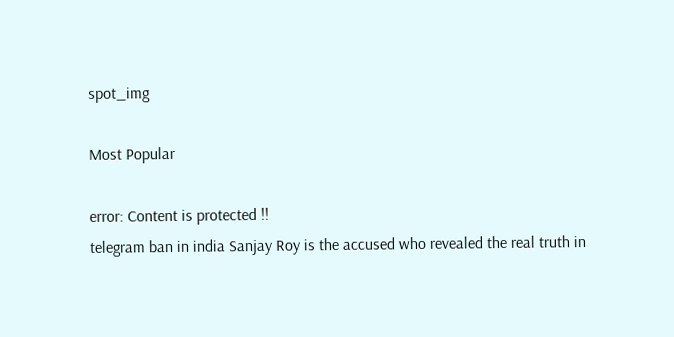spot_img

Most Popular

error: Content is protected !!
telegram ban in india Sanjay Roy is the accused who revealed the real truth in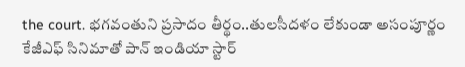the court. భగవంతుని ప్రసాదం తీర్థం..తులసీదళం లేకుండా అసంపూర్ణం కేజీఎఫ్ సినిమాతో పాన్ ఇండియా స్టార్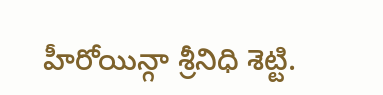హీరోయిన్గా శ్రీనిధి శెట్టి.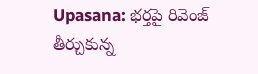Upasana: భర్తపై రివెంజ్ తీర్చుకున్న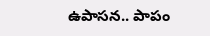ఉపాసన.. పాపం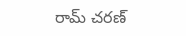రామ్ చరణ్